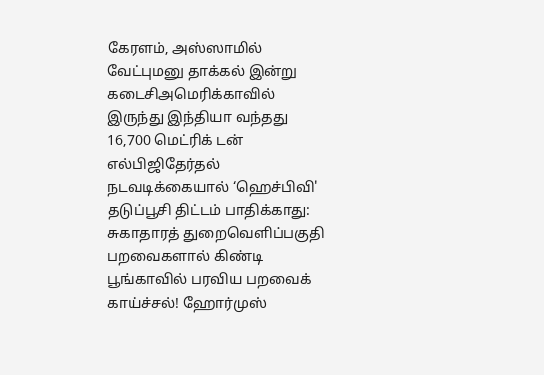கேரளம், அஸ்ஸாமில் வேட்புமனு தாக்கல் இன்று கடைசிஅமெரிக்காவில் இருந்து இந்தியா வந்தது 16,700 மெட்ரிக் டன் எல்பிஜிதேர்தல் நடவடிக்கையால் ‘ஹெச்பிவி' தடுப்பூசி திட்டம் பாதிக்காது: சுகாதாரத் துறைவெளிப்பகுதி பறவைகளால் கிண்டி பூங்காவில் பரவிய பறவைக் காய்ச்சல்! ஹோர்முஸ்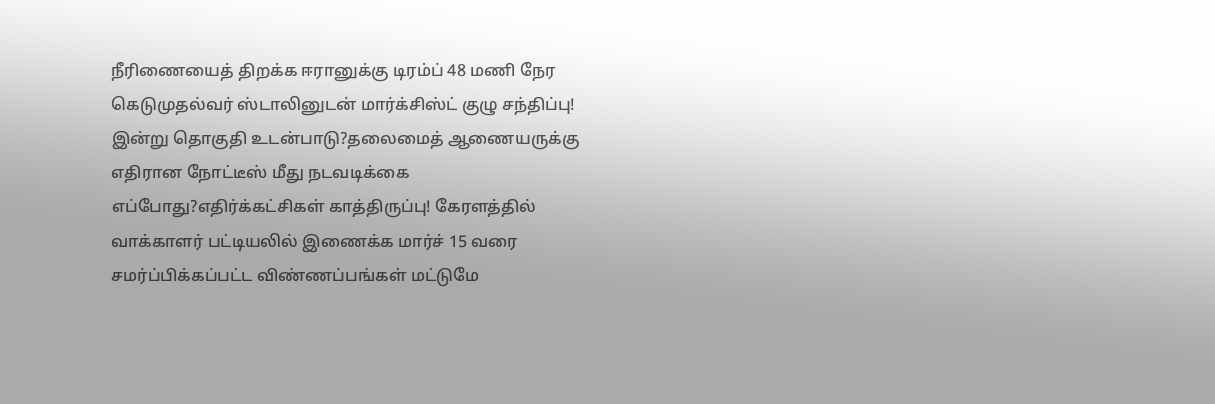நீரிணையைத் திறக்க ஈரானுக்கு டிரம்ப் 48 மணி நேர கெடுமுதல்வர் ஸ்டாலினுடன் மார்க்சிஸ்ட் குழு சந்திப்பு! இன்று தொகுதி உடன்பாடு?தலைமைத் ஆணையருக்கு எதிரான நோட்டீஸ் மீது நடவடிக்கை எப்போது?எதிர்க்கட்சிகள் காத்திருப்பு! கேரளத்தில் வாக்காளர் பட்டியலில் இணைக்க மார்ச் 15 வரை சமர்ப்பிக்கப்பட்ட விண்ணப்பங்கள் மட்டுமே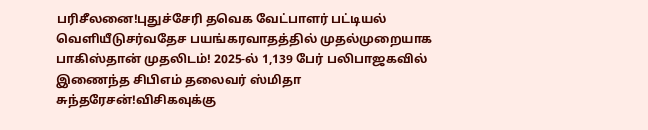பரிசீலனை!புதுச்சேரி தவெக வேட்பாளர் பட்டியல் வெளியீடுசர்வதேச பயங்கரவாதத்தில் முதல்முறையாக பாகிஸ்தான் முதலிடம்! 2025-ல் 1,139 பேர் பலிபாஜகவில் இணைந்த சிபிஎம் தலைவர் ஸ்மிதா சுந்தரேசன்!விசிகவுக்கு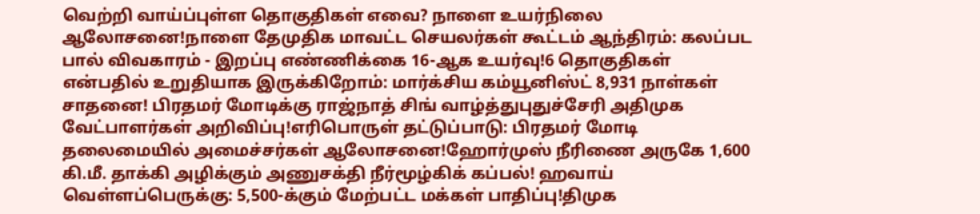வெற்றி வாய்ப்புள்ள தொகுதிகள் எவை? நாளை உயர்நிலை ஆலோசனை!நாளை தேமுதிக மாவட்ட செயலர்கள் கூட்டம் ஆந்திரம்: கலப்பட பால் விவகாரம் - இறப்பு எண்ணிக்கை 16-ஆக உயர்வு!6 தொகுதிகள் என்பதில் உறுதியாக இருக்கிறோம்: மார்க்சிய கம்யூனிஸ்ட் 8,931 நாள்கள் சாதனை! பிரதமர் மோடிக்கு ராஜ்நாத் சிங் வாழ்த்துபுதுச்சேரி அதிமுக வேட்பாளர்கள் அறிவிப்பு!எரிபொருள் தட்டுப்பாடு: பிரதமர் மோடி தலைமையில் அமைச்சர்கள் ஆலோசனை!ஹோர்முஸ் நீரிணை அருகே 1,600 கி.மீ. தாக்கி அழிக்கும் அணுசக்தி நீர்மூழ்கிக் கப்பல்! ஹவாய் வெள்ளப்பெருக்கு: 5,500-க்கும் மேற்பட்ட மக்கள் பாதிப்பு!திமுக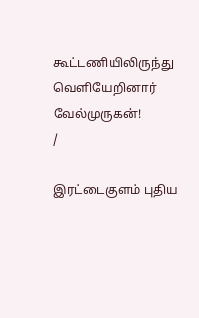கூட்டணியிலிருந்து வெளியேறினார் வேல்முருகன்!
/

இரட்டைகுளம் புதிய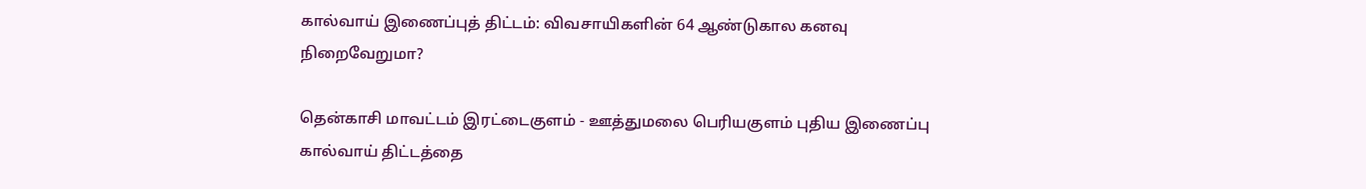கால்வாய் இணைப்புத் திட்டம்: விவசாயிகளின் 64 ஆண்டுகால கனவு நிறைவேறுமா?

தென்காசி மாவட்டம் இரட்டைகுளம் - ஊத்துமலை பெரியகுளம் புதிய இணைப்பு கால்வாய் திட்டத்தை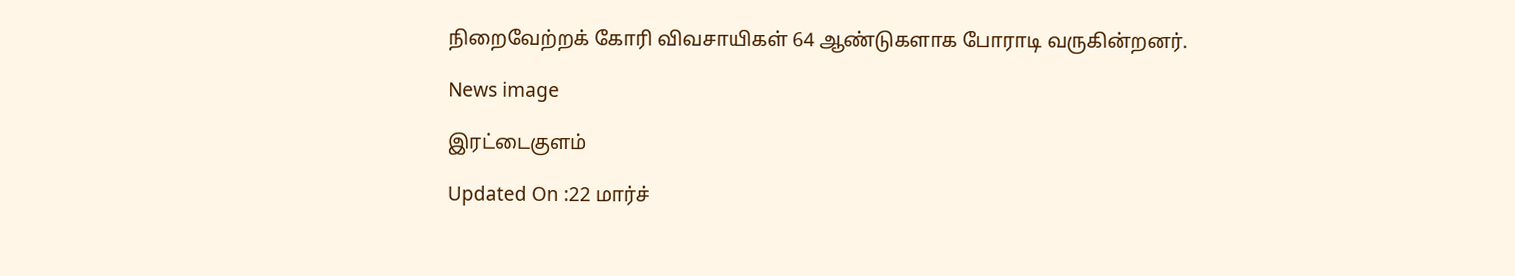நிறைவேற்றக் கோரி விவசாயிகள் 64 ஆண்டுகளாக போராடி வருகின்றனர்.

News image

இரட்டைகுளம்

Updated On :22 மார்ச்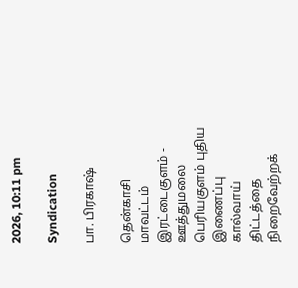2026, 10:11 pm

Syndication

பா. பிரகாஷ்

தென்காசி மாவட்டம் இரட்டைகுளம் - ஊத்துமலை பெரியகுளம் புதிய இணைப்பு கால்வாய் திட்டத்தை நிறைவேற்றக்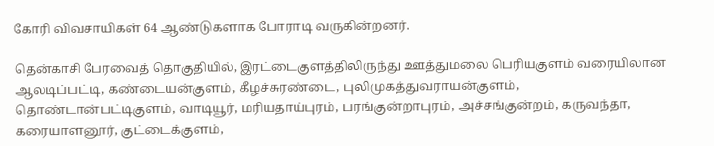கோரி விவசாயிகள் 64 ஆண்டுகளாக போராடி வருகின்றனர்.

தென்காசி பேரவைத் தொகுதியில், இரட்டைகுளத்திலிருந்து ஊத்துமலை பெரியகுளம் வரையிலான ஆலடிப்பட்டி, கண்டையன்குளம், கீழச்சுரண்டை, புலிமுகத்துவராயன்குளம், தொண்டான்பட்டிகுளம், வாடியூர், மரியதாய்புரம், பரங்குன்றாபுரம், அச்சங்குன்றம், கருவந்தா, கரையாளனூர், குட்டைக்குளம்,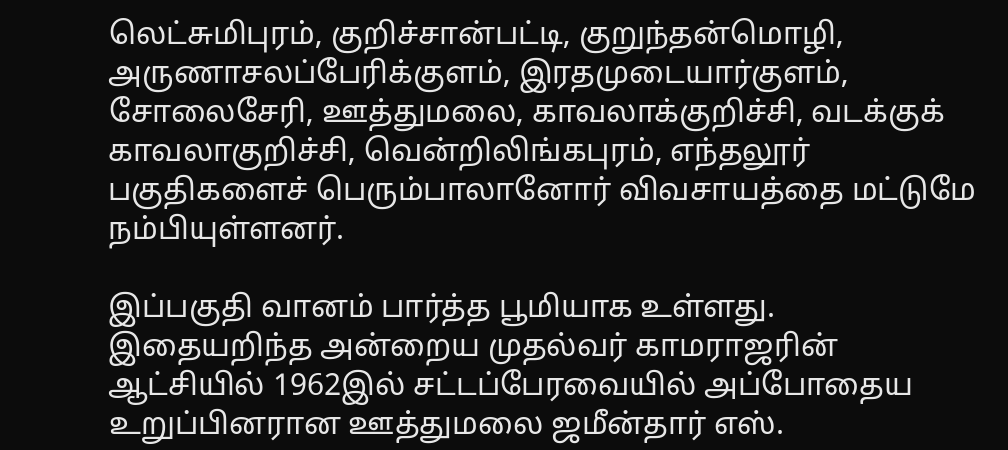லெட்சுமிபுரம், குறிச்சான்பட்டி, குறுந்தன்மொழி, அருணாசலப்பேரிக்குளம், இரதமுடையார்குளம், சோலைசேரி, ஊத்துமலை, காவலாக்குறிச்சி, வடக்குக் காவலாகுறிச்சி, வென்றிலிங்கபுரம், எந்தலூர் பகுதிகளைச் பெரும்பாலானோர் விவசாயத்தை மட்டுமே நம்பியுள்ளனர்.

இப்பகுதி வானம் பார்த்த பூமியாக உள்ளது. இதையறிந்த அன்றைய முதல்வர் காமராஜரின் ஆட்சியில் 1962இல் சட்டப்பேரவையில் அப்போதைய உறுப்பினரான ஊத்துமலை ஜமீன்தார் எஸ்.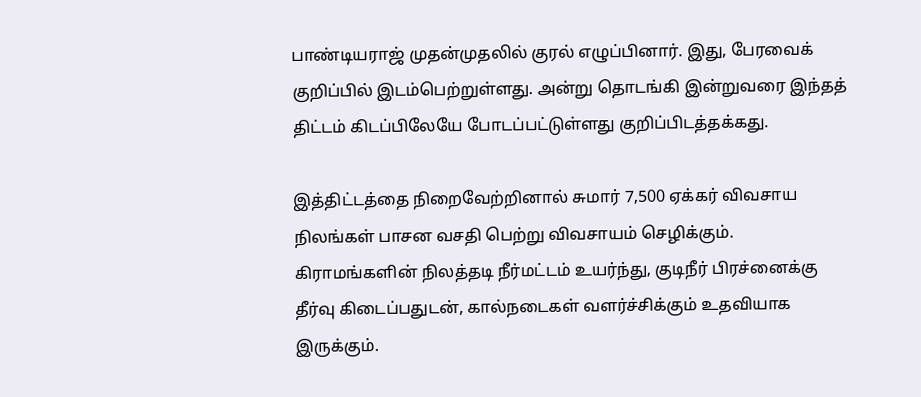பாண்டியராஜ் முதன்முதலில் குரல் எழுப்பினார். இது, பேரவைக் குறிப்பில் இடம்பெற்றுள்ளது. அன்று தொடங்கி இன்றுவரை இந்தத் திட்டம் கிடப்பிலேயே போடப்பட்டுள்ளது குறிப்பிடத்தக்கது.

இத்திட்டத்தை நிறைவேற்றினால் சுமார் 7,500 ஏக்கர் விவசாய நிலங்கள் பாசன வசதி பெற்று விவசாயம் செழிக்கும். கிராமங்களின் நிலத்தடி நீர்மட்டம் உயர்ந்து, குடிநீர் பிரச்னைக்கு தீர்வு கிடைப்பதுடன், கால்நடைகள் வளர்ச்சிக்கும் உதவியாக இருக்கும்.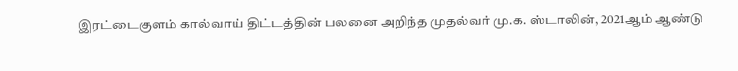இரட்டைகுளம் கால்வாய் திட்டத்தின் பலனை அறிந்த முதல்வர் மு.க. ஸ்டாலின், 2021ஆம் ஆண்டு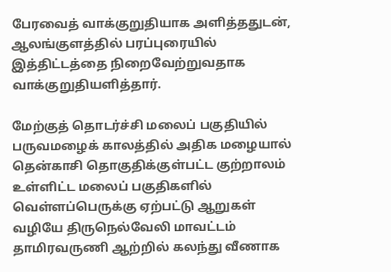பேரவைத் வாக்குறுதியாக அளித்ததுடன், ஆலங்குளத்தில் பரப்புரையில் இத்திட்டத்தை நிறைவேற்றுவதாக வாக்குறுதியளித்தார்.

மேற்குத் தொடர்ச்சி மலைப் பகுதியில் பருவமழைக் காலத்தில் அதிக மழையால் தென்காசி தொகுதிக்குள்பட்ட குற்றாலம் உள்ளிட்ட மலைப் பகுதிகளில் வெள்ளப்பெருக்கு ஏற்பட்டு ஆறுகள் வழியே திருநெல்வேலி மாவட்டம் தாமிரவருணி ஆற்றில் கலந்து வீணாக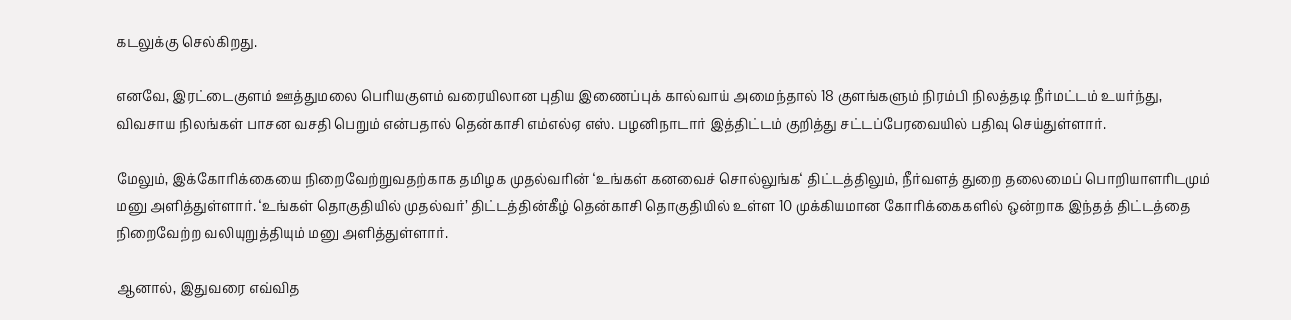கடலுக்கு செல்கிறது.

எனவே, இரட்டைகுளம் ஊத்துமலை பெரியகுளம் வரையிலான புதிய இணைப்புக் கால்வாய் அமைந்தால் 18 குளங்களும் நிரம்பி நிலத்தடி நீர்மட்டம் உயர்ந்து, விவசாய நிலங்கள் பாசன வசதி பெறும் என்பதால் தென்காசி எம்எல்ஏ எஸ். பழனிநாடார் இத்திட்டம் குறித்து சட்டப்பேரவையில் பதிவு செய்துள்ளார்.

மேலும், இக்கோரிக்கையை நிறைவேற்றுவதற்காக தமிழக முதல்வரின் ‘உங்கள் கனவைச் சொல்லுங்க‘ திட்டத்திலும், நீர்வளத் துறை தலைமைப் பொறியாளரிடமும் மனு அளித்துள்ளார். ‘உங்கள் தொகுதியில் முதல்வர்’ திட்டத்தின்கீழ் தென்காசி தொகுதியில் உள்ள 10 முக்கியமான கோரிக்கைகளில் ஒன்றாக இந்தத் திட்டத்தை நிறைவேற்ற வலியுறுத்தியும் மனு அளித்துள்ளார்.

ஆனால், இதுவரை எவ்வித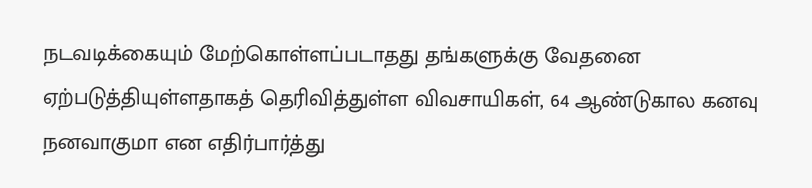நடவடிக்கையும் மேற்கொள்ளப்படாதது தங்களுக்கு வேதனை ஏற்படுத்தியுள்ளதாகத் தெரிவித்துள்ள விவசாயிகள், 64 ஆண்டுகால கனவு நனவாகுமா என எதிர்பார்த்து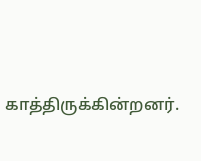காத்திருக்கின்றனர்.